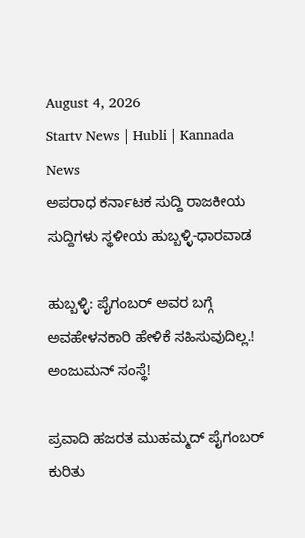August 4, 2026
Startv News | Hubli | Kannada News
ಅಪರಾಧ ಕರ್ನಾಟಕ ಸುದ್ದಿ ರಾಜಕೀಯ ಸುದ್ದಿಗಳು ಸ್ಥಳೀಯ ಹುಬ್ಬಳ್ಳಿ-ಧಾರವಾಡ

ಹುಬ್ಬಳ್ಳಿ: ಪೈಗಂಬರ್ ಅವರ ಬಗ್ಗೆ ಅವಹೇಳನಕಾರಿ ಹೇಳಿಕೆ ಸಹಿಸುವುದಿಲ್ಲ.! ಅಂಜುಮನ್ ಸಂಸ್ಥೆ!

ಪ್ರವಾದಿ ಹಜರತ ಮುಹಮ್ಮದ್ ಪೈಗಂಬರ್ ಕುರಿತು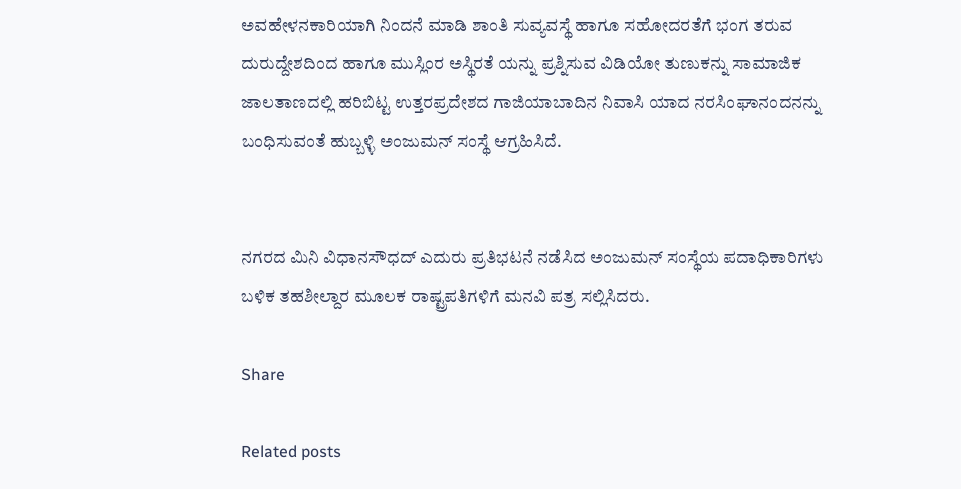ಅವಹೇಳನಕಾರಿಯಾಗಿ ನಿಂದನೆ ಮಾಡಿ ಶಾಂತಿ ಸುವ್ಯವಸ್ಥೆ ಹಾಗೂ ಸಹೋದರತೆಗೆ ಭಂಗ ತರುವ ದುರುದ್ದೇಶದಿಂದ ಹಾಗೂ ಮುಸ್ಲಿಂರ ಅಸ್ಥಿರತೆ ಯನ್ನು ಪ್ರಶ್ನಿಸುವ ವಿಡಿಯೋ ತುಣುಕನ್ನು ಸಾಮಾಜಿಕ ಜಾಲತಾಣದಲ್ಲಿ ಹರಿಬಿಟ್ಟ ಉತ್ತರಪ್ರದೇಶದ ಗಾಜಿಯಾಬಾದಿನ ನಿವಾಸಿ ಯಾದ ನರಸಿಂಘಾನಂದನನ್ನು ಬಂಧಿಸುವಂತೆ ಹುಬ್ಬಳ್ಳಿ ಅಂಜುಮನ್ ಸಂಸ್ಥೆ ಆಗ್ರಹಿಸಿದೆ.


ನಗರದ ಮಿನಿ ವಿಧಾನಸೌಧದ್ ಎದುರು ಪ್ರತಿಭಟನೆ ನಡೆಸಿದ ಅಂಜುಮನ್ ಸಂಸ್ಥೆಯ ಪದಾಧಿಕಾರಿಗಳು ಬಳಿಕ ತಹಶೀಲ್ದಾರ ಮೂಲಕ ರಾಷ್ಟ್ರಪತಿಗಳಿಗೆ ಮನವಿ ಪತ್ರ ಸಲ್ಲಿಸಿದರು.

Share

Related posts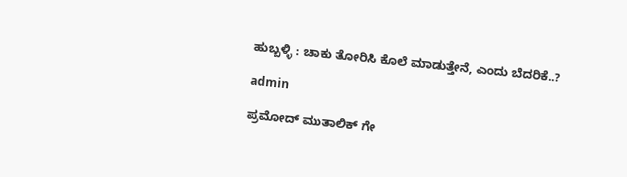ಹುಬ್ಬಳ್ಳಿ : ಚಾಕು ತೋರಿಸಿ ಕೊಲೆ ಮಾಡುತ್ತೇನೆ, ಎಂದು ಬೆದರಿಕೆ..?

admin

ಪ್ರಮೋದ್ ಮುತಾಲಿಕ್ ಗೇ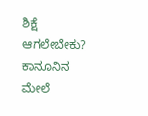ಶಿಕ್ಷೆ ಆಗಲೇಬೇಕು? ಕಾನೂನಿನ ಮೇಲೆ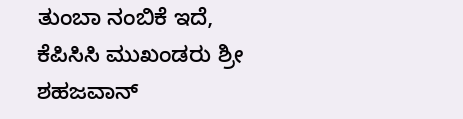ತುಂಬಾ ನಂಬಿಕೆ ಇದೆ, ಕೆಪಿಸಿಸಿ ಮುಖಂಡರು ಶ್ರೀ ಶಹಜವಾನ್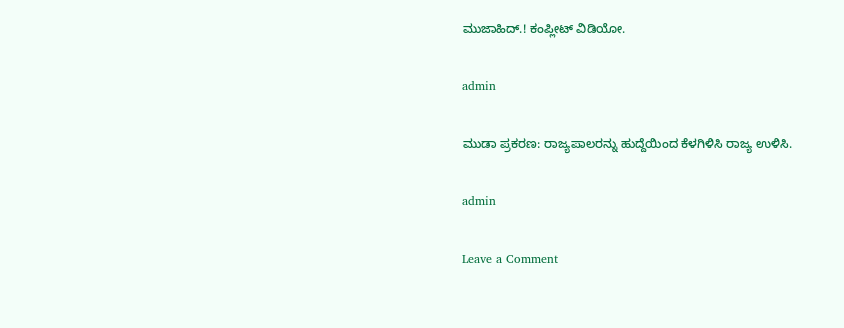ಮುಜಾಹಿದ್.! ಕಂಪ್ಲೀಟ್ ವಿಡಿಯೋ.

admin

ಮುಡಾ ಪ್ರಕರಣ: ರಾಜ್ಯಪಾಲರನ್ನು ಹುದ್ದೆಯಿಂದ ಕೆಳಗಿಳಿಸಿ ರಾಜ್ಯ ಉಳಿಸಿ.

admin

Leave a Comment